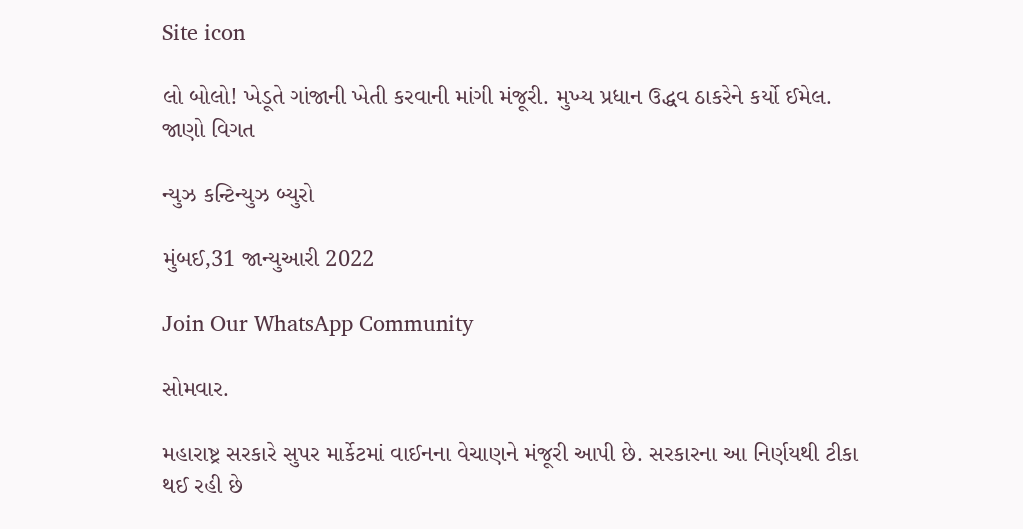Site icon

લો બોલો! ખેડૂતે ગાંજાની ખેતી કરવાની માંગી મંજૂરી. મુખ્ય પ્રધાન ઉદ્ધવ ઠાકરેને કર્યો ઈમેલ. જાણો વિગત

ન્યુઝ કન્ટિન્યુઝ બ્યુરો

મુંબઈ,31 જાન્યુઆરી 2022

Join Our WhatsApp Community

સોમવાર.

મહારાષ્ટ્ર સરકારે સુપર માર્કેટમાં વાઈનના વેચાણને મંજૂરી આપી છે. સરકારના આ નિર્ણયથી ટીકા થઈ રહી છે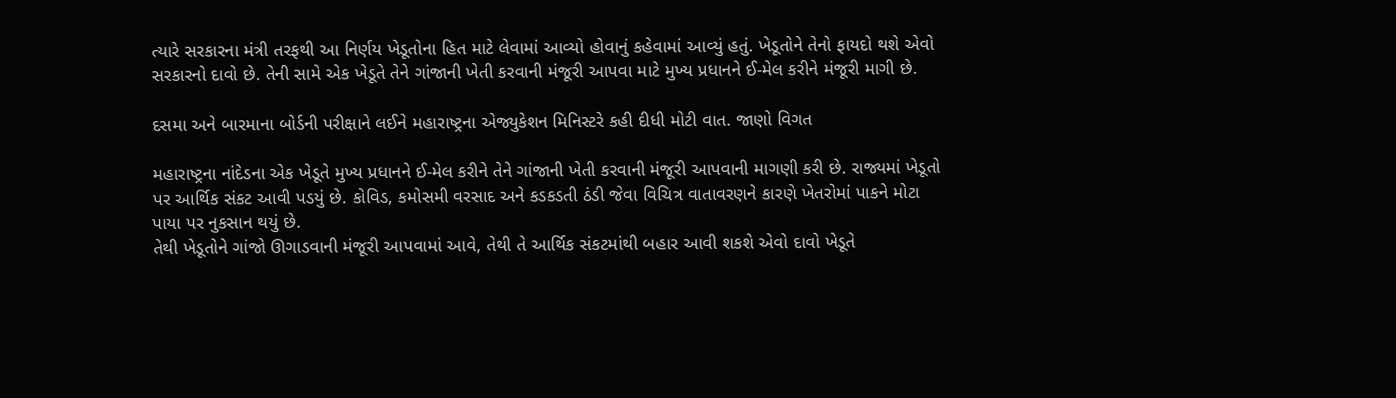ત્યારે સરકારના મંત્રી તરફથી આ નિર્ણય ખેડૂતોના હિત માટે લેવામાં આવ્યો હોવાનું કહેવામાં આવ્યું હતું. ખેડૂતોને તેનો ફાયદો થશે એવો સરકારનો દાવો છે. તેની સામે એક ખેડૂતે તેને ગાંજાની ખેતી કરવાની મંજૂરી આપવા માટે મુખ્ય પ્રધાનને ઈ-મેલ કરીને મંજૂરી માગી છે.

દસમા અને બારમાના બોર્ડની પરીક્ષાને લઈને મહારાષ્ટ્રના એજ્યુકેશન મિનિસ્ટરે કહી દીધી મોટી વાત. જાણો વિગત

મહારાષ્ટ્રના નાંદેડના એક ખેડૂતે મુખ્ય પ્રધાનને ઈ-મેલ કરીને તેને ગાંજાની ખેતી કરવાની મંજૂરી આપવાની માગણી કરી છે. રાજ્યમાં ખેડૂતો પર આર્થિક સંકટ આવી પડયું છે. કોવિડ, કમોસમી વરસાદ અને કડકડતી ઠંડી જેવા વિચિત્ર વાતાવરણને કારણે ખેતરોમાં પાકને મોટા પાયા પર નુકસાન થયું છે.
તેથી ખેડૂતોને ગાંજો ઊગાડવાની મંજૂરી આપવામાં આવે, તેથી તે આર્થિક સંકટમાંથી બહાર આવી શકશે એવો દાવો ખેડૂતે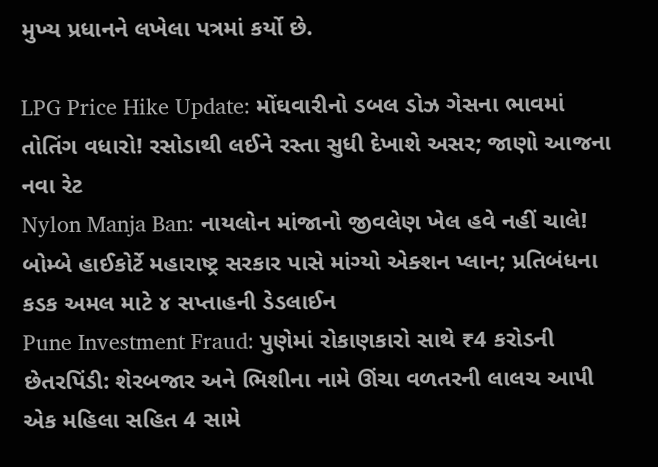મુખ્ય પ્રધાનને લખેલા પત્રમાં કર્યો છે.

LPG Price Hike Update: મોંઘવારીનો ડબલ ડોઝ ગેસના ભાવમાં તોતિંગ વધારો! રસોડાથી લઈને રસ્તા સુધી દેખાશે અસર; જાણો આજના નવા રેટ
Nylon Manja Ban: નાયલોન માંજાનો જીવલેણ ખેલ હવે નહીં ચાલે! બોમ્બે હાઈકોર્ટે મહારાષ્ટ્ર સરકાર પાસે માંગ્યો એક્શન પ્લાન; પ્રતિબંધના કડક અમલ માટે ૪ સપ્તાહની ડેડલાઈન
Pune Investment Fraud: પુણેમાં રોકાણકારો સાથે ₹4 કરોડની છેતરપિંડી: શેરબજાર અને ભિશીના નામે ઊંચા વળતરની લાલચ આપી એક મહિલા સહિત 4 સામે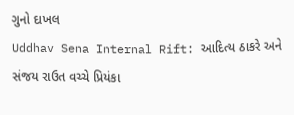ગુનો દાખલ
Uddhav Sena Internal Rift: આદિત્ય ઠાકરે અને સંજય રાઉત વચ્ચે પ્રિયંકા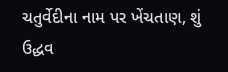ચતુર્વેદીના નામ પર ખેંચતાણ, શું ઉદ્ધવ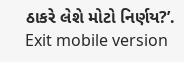ઠાકરે લેશે મોટો નિર્ણય?’.
Exit mobile version